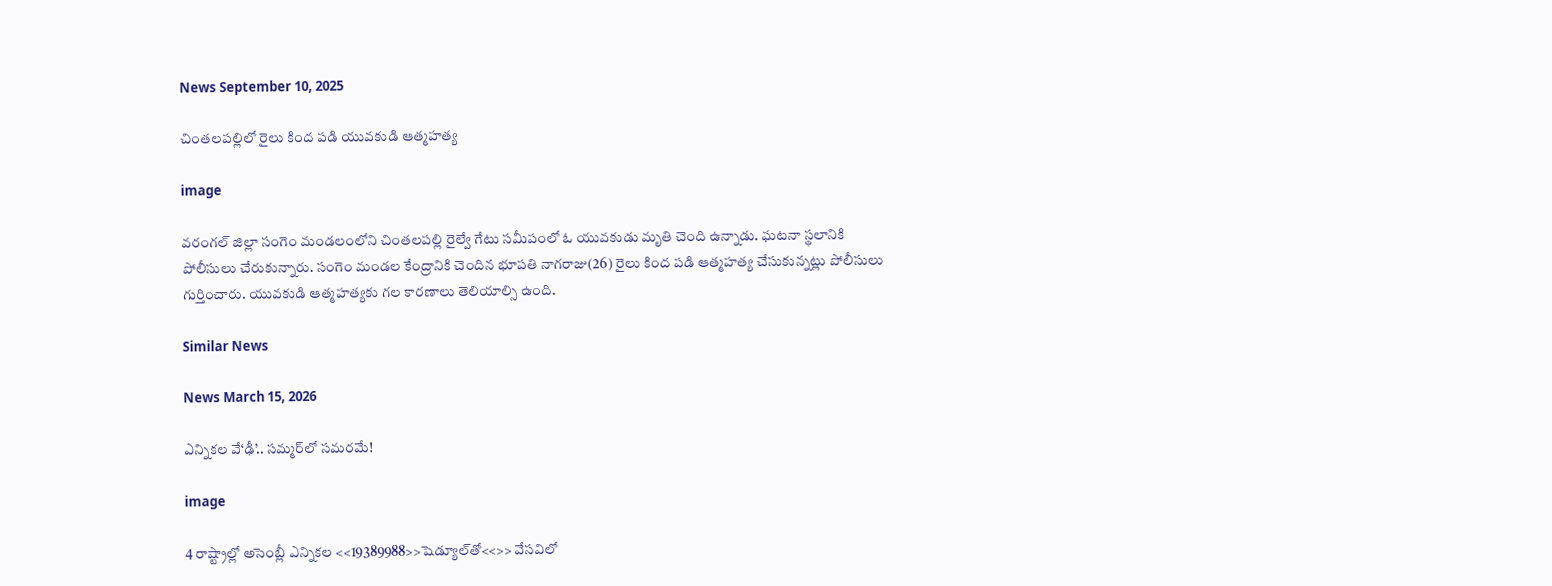News September 10, 2025

చింతలపల్లిలో రైలు కింద పడి యువకుడి ఆత్మహత్య

image

వరంగల్ జిల్లా సంగెం మండలంలోని చింతలపల్లి రైల్వే గేటు సమీపంలో ఓ యువకుడు మృతి చెంది ఉన్నాడు. ఘటనా స్థలానికి పోలీసులు చేరుకున్నారు. సంగెం మండల కేంద్రానికి చెందిన భూపతి నాగరాజు(26) రైలు కింద పడి ఆత్మహత్య చేసుకున్నట్లు పోలీసులు గుర్తించారు. యువకుడి ఆత్మహత్యకు గల కారణాలు తెలియాల్సి ఉంది.

Similar News

News March 15, 2026

ఎన్నికల వే‘ఢీ’.. సమ్మర్‌లో సమరమే!

image

4 రాష్ట్రాల్లో అసెంబ్లీ ఎన్నికల <<19389988>>షెడ్యూల్‌తో<<>> వేసవిలో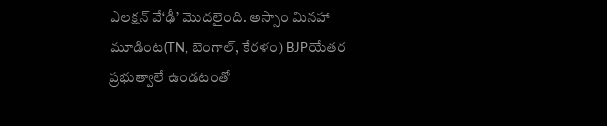ఎలక్షన్ వే‘ఢీ’ మొదలైంది. అస్సాం మినహా మూడింట(TN, బెంగాల్, కేరళం) BJPయేతర ప్రభుత్వాలే ఉండటంతో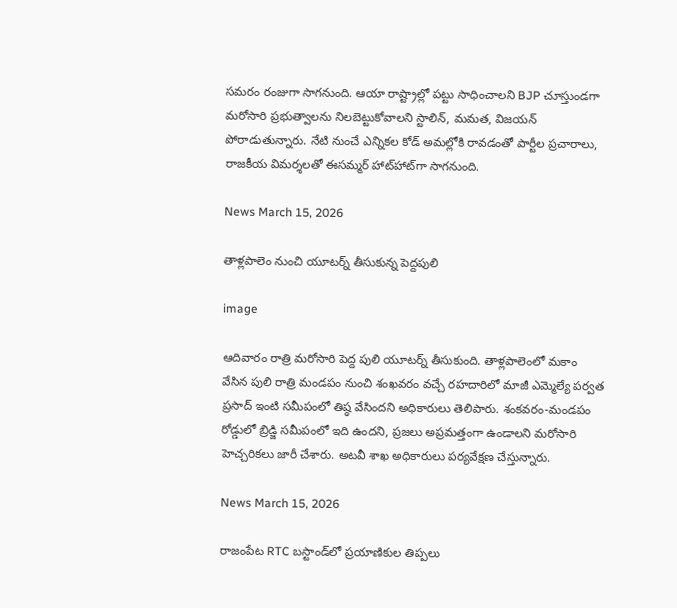సమరం రంజుగా సాగనుంది. ఆయా రాష్ట్రాల్లో పట్టు సాధించాలని BJP చూస్తుండగా మరోసారి ప్రభుత్వాలను నిలబెట్టుకోవాలని స్టాలిన్, మమత, విజయన్ పోరాడుతున్నారు. నేటి నుంచే ఎన్నికల కోడ్ అమల్లోకి రావడంతో పార్టీల ప్రచారాలు, రాజకీయ విమర్శలతో ఈసమ్మర్ హాట్‌హాట్‌గా సాగనుంది.

News March 15, 2026

తాళ్లపాలెం నుంచి యూటర్న్ తీసుకున్న పెద్దపులి

image

ఆదివారం రాత్రి మరోసారి పెద్ద పులి యూటర్న్ తీసుకుంది. తాళ్లపాలెంలో మకాం వేసిన పులి రాత్రి మండపం నుంచి శంఖవరం వచ్చే రహదారిలో మాజీ ఎమ్మెల్యే పర్వత ప్రసాద్ ఇంటి సమీపంలో తిష్ఠ వేసిందని అధికారులు తెలిపారు. శంకవరం-మండపం రోడ్డులో బ్రిడ్జి సమీపంలో ఇది ఉందని, ప్రజలు అప్రమత్తంగా ఉండాలని మరోసారి హెచ్చరికలు జారీ చేశారు. అటవీ శాఖ అధికారులు పర్యవేక్షణ చేస్తున్నారు.

News March 15, 2026

రాజంపేట RTC బస్టాండ్‌లో ప్రయాణికుల తిప్పలు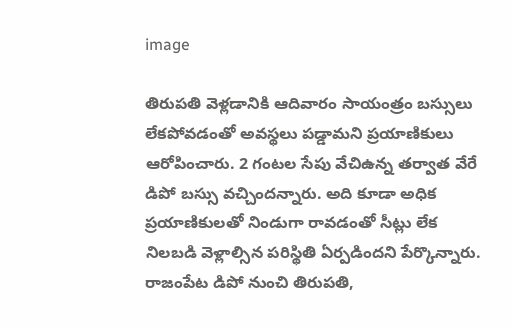image

తిరుపతి వెళ్లడానికి ఆదివారం సాయంత్రం బస్సులు లేకపోవడంతో అవస్థలు పడ్డామని ప్రయాణికులు ఆరోపించారు. 2 గంటల సేపు వేచిఉన్న తర్వాత వేరే డిపో బస్సు వచ్చిందన్నారు. అది కూడా అధిక ప్రయాణికులతో నిండుగా రావడంతో సీట్లు లేక నిలబడి వెళ్లాల్సిన పరిస్థితి ఏర్పడిందని పేర్కొన్నారు. రాజంపేట డిపో నుంచి తిరుపతి,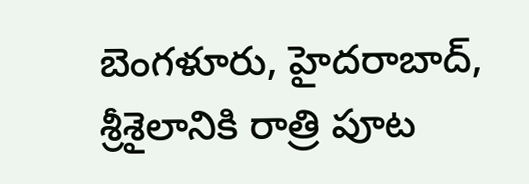బెంగళూరు, హైదరాబాద్, శ్రీశైలానికి రాత్రి పూట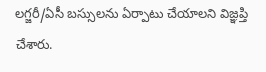లగ్జరీ/ఏసీ బస్సులను ఏర్పాటు చేయాలని విజ్ఞప్తి చేశారు.